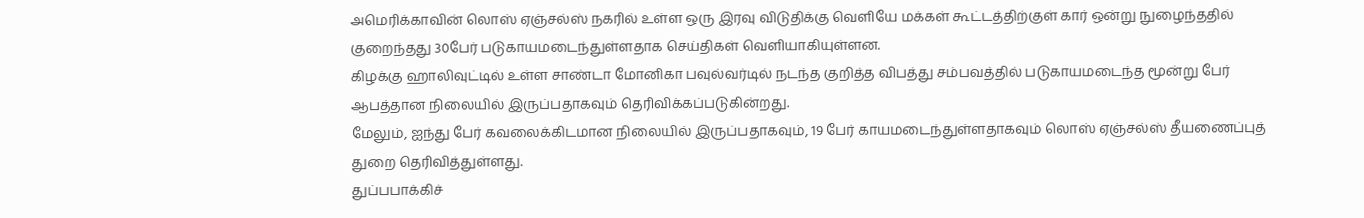அமெரிக்காவின் லொஸ் ஏஞ்சல்ஸ் நகரில் உள்ள ஒரு இரவு விடுதிக்கு வெளியே மக்கள் கூட்டத்திற்குள் கார் ஒன்று நுழைந்ததில் குறைந்தது 30பேர் படுகாயமடைந்துள்ளதாக செய்திகள் வெளியாகியுள்ளன.
கிழக்கு ஹாலிவுட்டில் உள்ள சாண்டா மோனிகா பவுல்வர்டில் நடந்த குறித்த விபத்து சம்பவத்தில் படுகாயமடைந்த மூன்று பேர் ஆபத்தான நிலையில் இருப்பதாகவும் தெரிவிக்கப்படுகின்றது.
மேலும், ஐந்து பேர் கவலைக்கிடமான நிலையில் இருப்பதாகவும், 19 பேர் காயமடைந்துள்ளதாகவும் லொஸ் ஏஞ்சல்ஸ் தீயணைப்புத் துறை தெரிவித்துள்ளது.
துப்பபாக்கிச்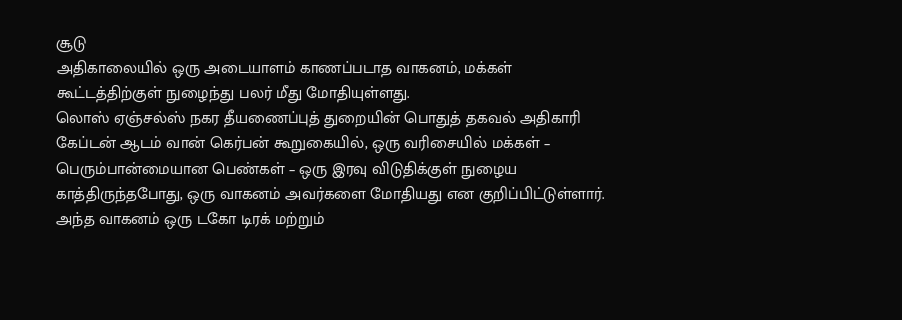சூடு
அதிகாலையில் ஒரு அடையாளம் காணப்படாத வாகனம், மக்கள் கூட்டத்திற்குள் நுழைந்து பலர் மீது மோதியுள்ளது.
லொஸ் ஏஞ்சல்ஸ் நகர தீயணைப்புத் துறையின் பொதுத் தகவல் அதிகாரி கேப்டன் ஆடம் வான் கெர்பன் கூறுகையில், ஒரு வரிசையில் மக்கள் – பெரும்பான்மையான பெண்கள் – ஒரு இரவு விடுதிக்குள் நுழைய காத்திருந்தபோது, ஒரு வாகனம் அவர்களை மோதியது என குறிப்பிட்டுள்ளார்.
அந்த வாகனம் ஒரு டகோ டிரக் மற்றும்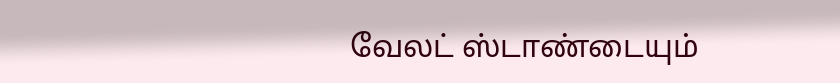வேலட் ஸ்டாண்டையும்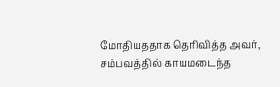மோதியததாக தெரிவித்த அவர், சம்பவத்தில் காயமடைந்த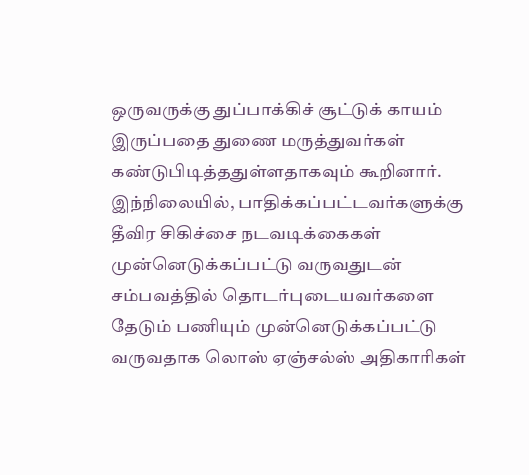ஒருவருக்கு துப்பாக்கிச் சூட்டுக் காயம் இருப்பதை துணை மருத்துவர்கள் கண்டுபிடித்ததுள்ளதாகவும் கூறினார்.
இந்நிலையில், பாதிக்கப்பட்டவர்களுக்கு தீவிர சிகிச்சை நடவடிக்கைகள் முன்னெடுக்கப்பட்டு வருவதுடன் சம்பவத்தில் தொடர்புடையவர்களை தேடும் பணியும் முன்னெடுக்கப்பட்டு வருவதாக லொஸ் ஏஞ்சல்ஸ் அதிகாரிகள்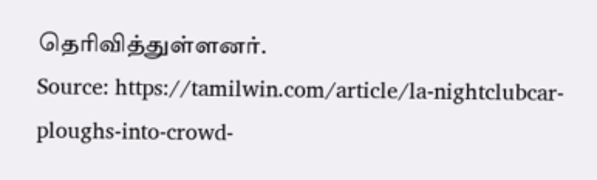தெரிவித்துள்ளனர்.
Source: https://tamilwin.com/article/la-nightclubcar-ploughs-into-crowd-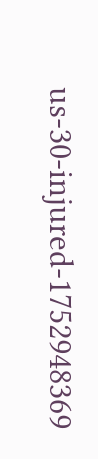us-30-injured-1752948369